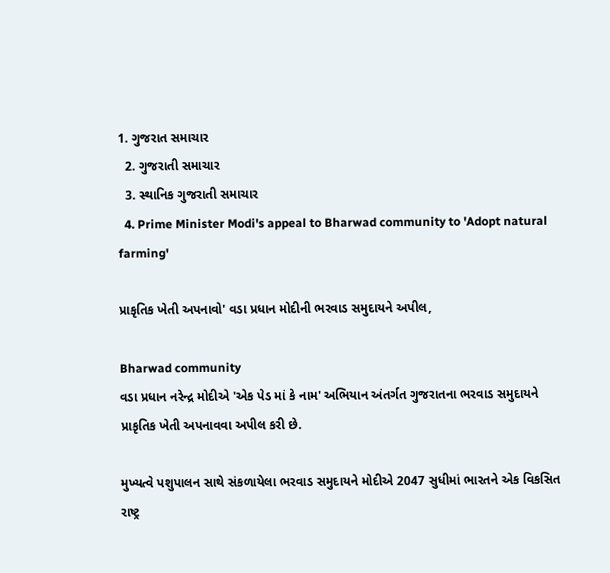1. ગુજરાત સમાચાર
  2. ગુજરાતી સમાચાર
  3. સ્થાનિક ગુજરાતી સમાચાર
  4. Prime Minister Modi's appeal to Bharwad community to 'Adopt natural farming'

પ્રાકૃતિક ખેતી અપનાવો' વડા પ્રધાન મોદીની ભરવાડ સમુદાયને અપીલ,

Bharwad community
વડા પ્રધાન નરેન્દ્ર મોદીએ 'એક પેડ માં કે નામ' અભિયાન અંતર્ગત ગુજરાતના ભરવાડ સમુદાયને પ્રાકૃતિક ખેતી અપનાવવા અપીલ કરી છે.

મુખ્યત્વે પશુપાલન સાથે સંકળાયેલા ભરવાડ સમુદાયને મોદીએ 2047 સુધીમાં ભારતને એક વિકસિત રાષ્ટ્ર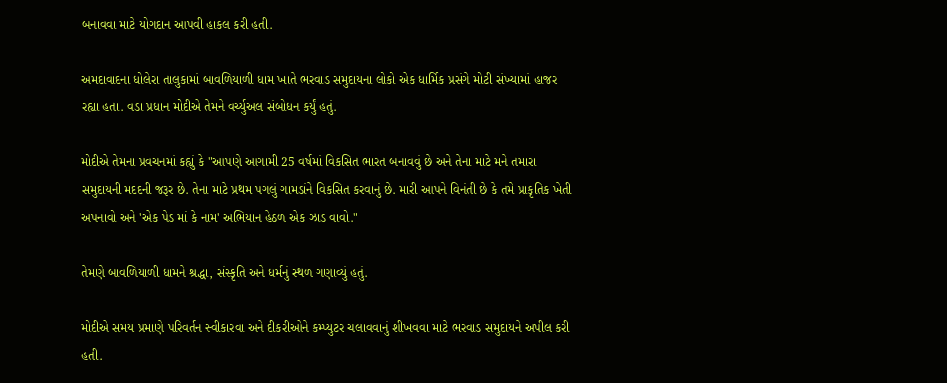બનાવવા માટે યોગદાન આપવી હાકલ કરી હતી.

અમદાવાદના ધોલેરા તાલુકામાં બાવળિયાળી ધામ ખાતે ભરવાડ સમુદાયના લોકો એક ધાર્મિક પ્રસંગે મોટી સંખ્યામાં હાજર રહ્યા હતા. વડા પ્રધાન મોદીએ તેમને વર્ચ્યુઅલ સંબોધન કર્યું હતું.

મોદીએ તેમના પ્રવચનમાં કહ્યું કે "આપણે આગામી 25 વર્ષમાં વિકસિત ભારત બનાવવું છે અને તેના માટે મને તમારા સમુદાયની મદદની જરૂર છે. તેના માટે પ્રથમ પગલું ગામડાંને વિકસિત કરવાનું છે. મારી આપને વિનંતી છે કે તમે પ્રાકૃતિક ખેતી અપનાવો અને 'એક પેડ માં કે નામ' અભિયાન હેઠળ એક ઝાડ વાવો."

તેમણે બાવળિયાળી ધામને શ્રદ્ધા, સંસ્કૃતિ અને ધર્મનું સ્થળ ગણાવ્યું હતું.

મોદીએ સમય પ્રમાણે પરિવર્તન સ્વીકારવા અને દીકરીઓને કમ્પ્યુટર ચલાવવાનું શીખવવા માટે ભરવાડ સમુદાયને અપીલ કરી હતી.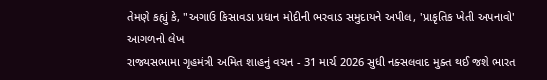તેમણે કહ્યું કે, "અગાઉ કિસાવડા પ્રધાન મોદીની ભરવાડ સમુદાયને અપીલ, 'પ્રાકૃતિક ખેતી અપનાવો'
આગળનો લેખ
રાજ્યસભામા ગૃહમંત્રી અમિત શાહનું વચન - 31 માર્ચ 2026 સુધી નક્સલવાદ મુક્ત થઈ જશે ભારત